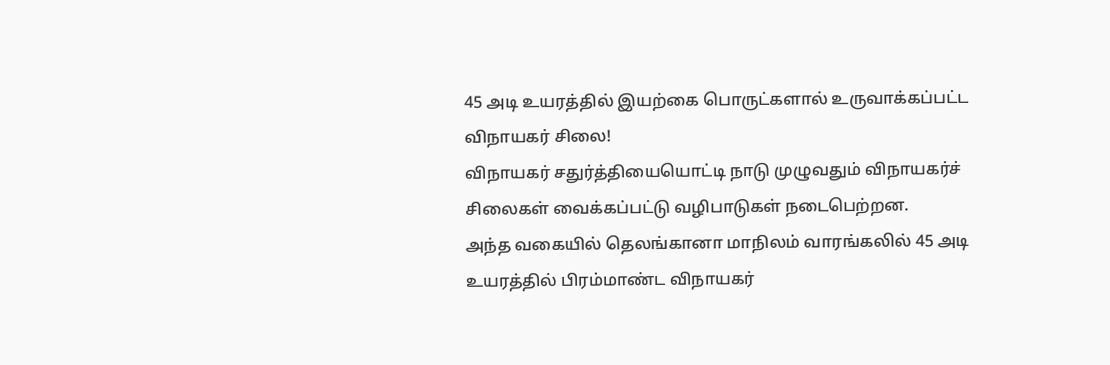45 அடி உயரத்தில் இயற்கை பொருட்களால் உருவாக்கப்பட்ட விநாயகர் சிலை!
விநாயகர் சதுர்த்தியையொட்டி நாடு முழுவதும் விநாயகர்ச் சிலைகள் வைக்கப்பட்டு வழிபாடுகள் நடைபெற்றன.
அந்த வகையில் தெலங்கானா மாநிலம் வாரங்கலில் 45 அடி உயரத்தில் பிரம்மாண்ட விநாயகர்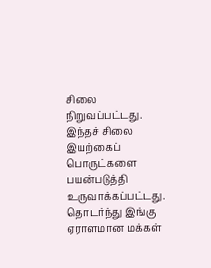சிலை நிறுவப்பட்டது.
இந்தச் சிலை இயற்கைப் பொருட்களை பயன்படுத்தி உருவாக்கப்பட்டது.
தொடர்ந்து இங்கு ஏராளமான மக்கள்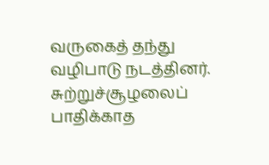வருகைத் தந்து வழிபாடு நடத்தினர். சுற்றுச்சூழலைப் பாதிக்காத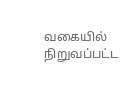வகையில் நிறுவப்பட்ட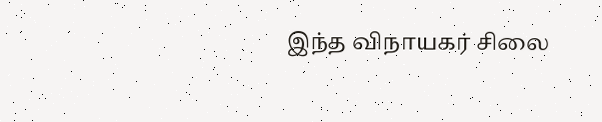இந்த விநாயகர் சிலை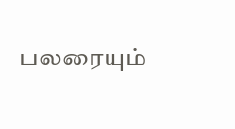பலரையும்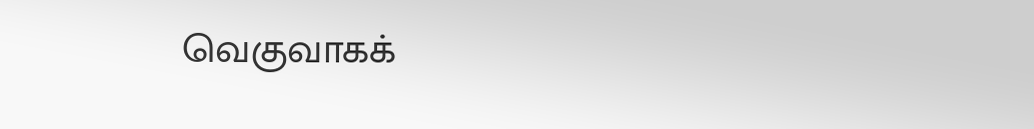வெகுவாகக்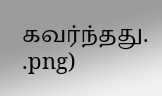கவர்ந்தது.
.png)